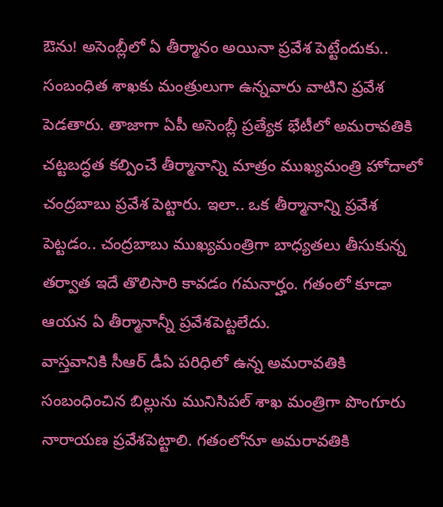ఔను! అసెంబ్లీలో ఏ తీర్మానం అయినా ప్రవేశ పెట్టేందుకు.. సంబంధిత శాఖకు మంత్రులుగా ఉన్నవారు వాటిని ప్రవేశ పెడతారు. తాజాగా ఏపీ అసెంబ్లీ ప్రత్యేక భేటీలో అమరావతికి చట్టబద్ధత కల్పించే తీర్మానాన్ని మాత్రం ముఖ్యమంత్రి హోదాలో చంద్రబాబు ప్రవేశ పెట్టారు. ఇలా.. ఒక తీర్మానాన్ని ప్రవేశ పెట్టడం.. చంద్రబాబు ముఖ్యమంత్రిగా బాధ్యతలు తీసుకున్న తర్వాత ఇదే తొలిసారి కావడం గమనార్హం. గతంలో కూడా ఆయన ఏ తీర్మానాన్నీ ప్రవేశపెట్టలేదు.
వాస్తవానికి సీఆర్ డీఏ పరిధిలో ఉన్న అమరావతికి సంబంధించిన బిల్లును మునిసిపల్ శాఖ మంత్రిగా పొంగూరు నారాయణ ప్రవేశపెట్టాలి. గతంలోనూ అమరావతికి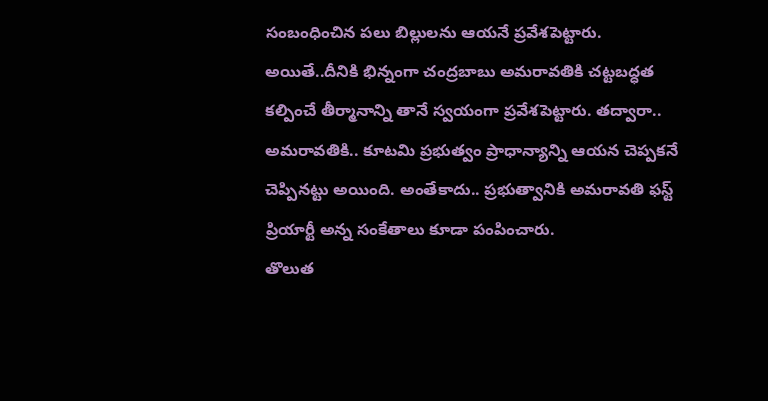సంబంధించిన పలు బిల్లులను ఆయనే ప్రవేశపెట్టారు. అయితే..దీనికి భిన్నంగా చంద్రబాబు అమరావతికి చట్టబద్ధత కల్పించే తీర్మానాన్ని తానే స్వయంగా ప్రవేశపెట్టారు. తద్వారా.. అమరావతికి.. కూటమి ప్రభుత్వం ప్రాధాన్యాన్ని ఆయన చెప్పకనే చెప్పినట్టు అయింది. అంతేకాదు.. ప్రభుత్వానికి అమరావతి ఫస్ట్ ప్రియార్టీ అన్న సంకేతాలు కూడా పంపించారు.
తొలుత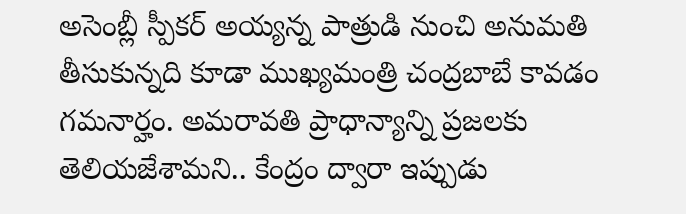అసెంబ్లీ స్పీకర్ అయ్యన్న పాత్రుడి నుంచి అనుమతి తీసుకున్నది కూడా ముఖ్యమంత్రి చంద్రబాబే కావడం గమనార్హం. అమరావతి ప్రాధాన్యాన్ని ప్రజలకు తెలియజేశామని.. కేంద్రం ద్వారా ఇప్పుడు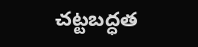చట్టబద్ధత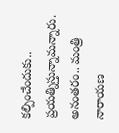కల్పించేందుకు.. ప్రయత్నిస్తున్నామన్నారు. అనంతరం.. మంత్రి నారాయణ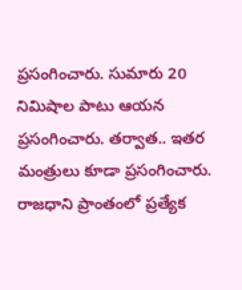ప్రసంగించారు. సుమారు 20 నిమిషాల పాటు ఆయన ప్రసంగించారు. తర్వాత.. ఇతర మంత్రులు కూడా ప్రసంగించారు.
రాజధాని ప్రాంతంలో ప్రత్యేక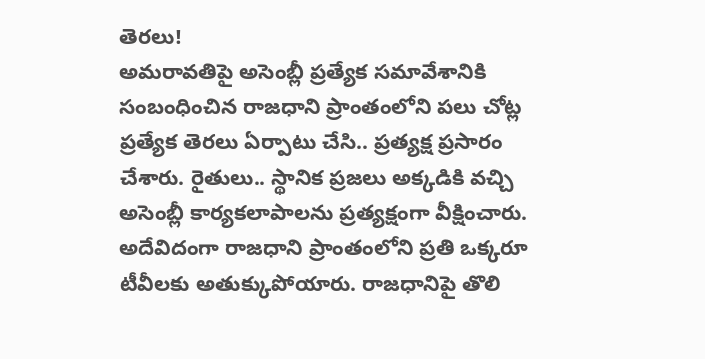తెరలు!
అమరావతిపై అసెంబ్లీ ప్రత్యేక సమావేశానికి సంబంధించిన రాజధాని ప్రాంతంలోని పలు చోట్ల ప్రత్యేక తెరలు ఏర్పాటు చేసి.. ప్రత్యక్ష ప్రసారం చేశారు. రైతులు.. స్థానిక ప్రజలు అక్కడికి వచ్చి అసెంబ్లీ కార్యకలాపాలను ప్రత్యక్షంగా వీక్షించారు. అదేవిదంగా రాజధాని ప్రాంతంలోని ప్రతి ఒక్కరూ టీవీలకు అతుక్కుపోయారు. రాజధానిపై తొలి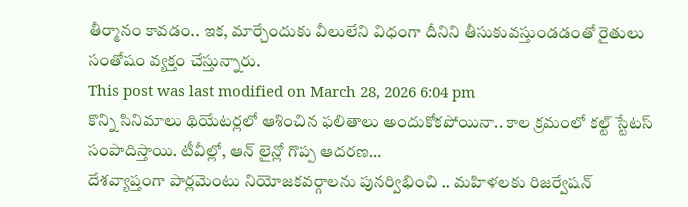తీర్మానం కావడం.. ఇక, మార్చేందుకు వీలులేని విధంగా దీనిని తీసుకువస్తుండడంతో రైతులు సంతోషం వ్యక్తం చేస్తున్నారు.
This post was last modified on March 28, 2026 6:04 pm
కొన్ని సినిమాలు థియేటర్లలో ఆశించిన ఫలితాలు అందుకోకపోయినా.. కాల క్రమంలో కల్ట్ స్టేటస్ సంపాదిస్తాయి. టీవీల్లో, ఆన్ లైన్లో గొప్ప ఆదరణ…
దేశవ్యాప్తంగా పార్లమెంటు నియోజకవర్గాలను పునర్విభించి .. మహిళలకు రిజర్వేషన్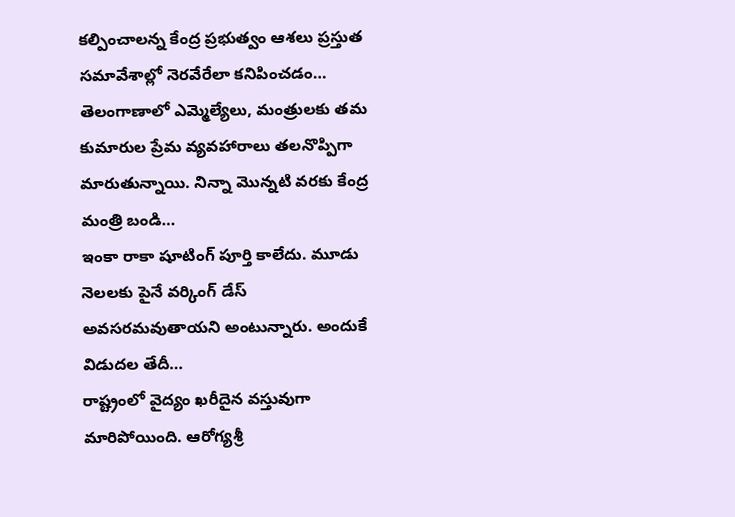కల్పించాలన్న కేంద్ర ప్రభుత్వం ఆశలు ప్రస్తుత సమావేశాల్లో నెరవేరేలా కనిపించడం…
తెలంగాణాలో ఎమ్మెల్యేలు, మంత్రులకు తమ కుమారుల ప్రేమ వ్యవహారాలు తలనొప్పిగా మారుతున్నాయి. నిన్నా మొన్నటి వరకు కేంద్ర మంత్రి బండి…
ఇంకా రాకా షూటింగ్ పూర్తి కాలేదు. మూడు నెలలకు పైనే వర్కింగ్ డేస్ అవసరమవుతాయని అంటున్నారు. అందుకే విడుదల తేదీ…
రాష్ట్రంలో వైద్యం ఖరీదైన వస్తువుగా మారిపోయింది. ఆరోగ్యశ్రీ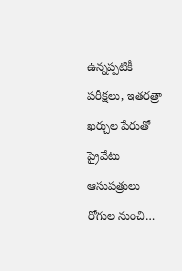ఉన్నప్పటికీ పరీక్షలు, ఇతరత్రా ఖర్చుల పేరుతో ప్రైవేటు ఆసుపత్రులు రోగుల నుంచి…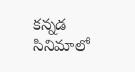కన్నడ సినిమాలో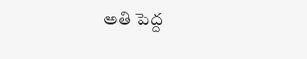అతి పెద్ద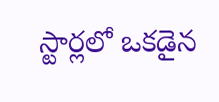స్టార్లలో ఒకడైన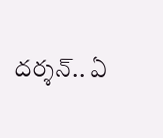దర్శన్.. ఏ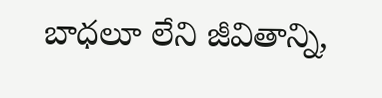బాధలూ లేని జీవితాన్ని,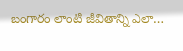బంగారం లాంటి జీవితాన్ని ఎలా…